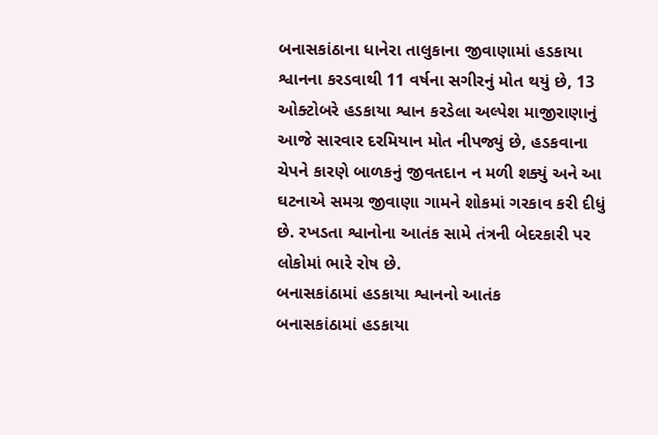બનાસકાંઠાના ધાનેરા તાલુકાના જીવાણામાં હડકાયા શ્વાનના કરડવાથી 11 વર્ષના સગીરનું મોત થયું છે, 13 ઓક્ટોબરે હડકાયા શ્વાન કરડેલા અલ્પેશ માજીરાણાનું આજે સારવાર દરમિયાન મોત નીપજ્યું છે, હડકવાના ચેપને કારણે બાળકનું જીવતદાન ન મળી શક્યું અને આ ઘટનાએ સમગ્ર જીવાણા ગામને શોકમાં ગરકાવ કરી દીધું છે. રખડતા શ્વાનોના આતંક સામે તંત્રની બેદરકારી પર લોકોમાં ભારે રોષ છે.
બનાસકાંઠામાં હડકાયા શ્વાનનો આતંક
બનાસકાંઠામાં હડકાયા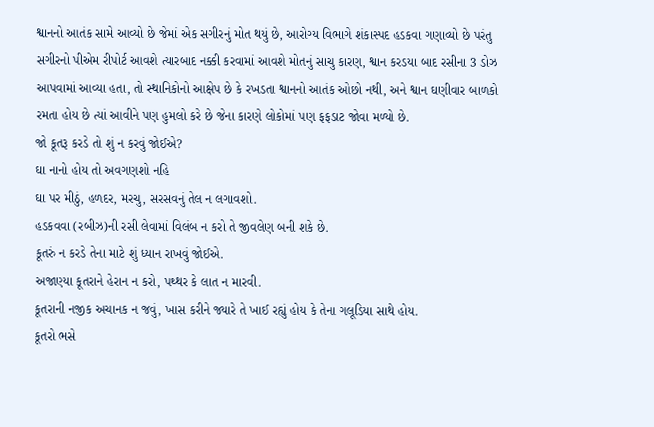શ્વાનનો આતંક સામે આવ્યો છે જેમાં એક સગીરનું મોત થયું છે, આરોગ્ય વિભાગે શંકાસ્પદ હડકવા ગણાવ્યો છે પરંતુ સગીરનો પીએમ રીપોર્ટ આવશે ત્યારબાદ નક્કી કરવામાં આવશે મોતનું સાચુ કારણ, શ્વાન કરડયા બાદ રસીના 3 ડોઝ આપવામાં આવ્યા હતા, તો સ્થાનિકોનો આક્ષેપ છે કે રખડતા શ્વાનનો આતંક ઓછો નથી, અને શ્વાન ઘણીવાર બાળકો રમતા હોય છે ત્યાં આવીને પણ હુમલો કરે છે જેના કારણે લોકોમાં પણ ફફડાટ જોવા મળ્યો છે.
જો કૂતરૂ કરડે તો શું ન કરવું જોઈએ?
ઘા નાનો હોય તો અવગણશો નહિ
ઘા પર મીઠું, હળદર, મરચુ, સરસવનું તેલ ન લગાવશો.
હડકવવા (રબીઝ)ની રસી લેવામાં વિલંબ ન કરો તે જીવલેણ બની શકે છે.
કૂતરું ન કરડે તેના માટે શું ધ્યાન રાખવું જોઈએ.
અજાણ્યા કૂતરાને હેરાન ન કરો, પથ્થર કે લાત ન મારવી.
કૂતરાની નજીક અચાનક ન જવું, ખાસ કરીને જ્યારે તે ખાઈ રહ્યું હોય કે તેના ગલૂડિયા સાથે હોય.
કૂતરો ભસે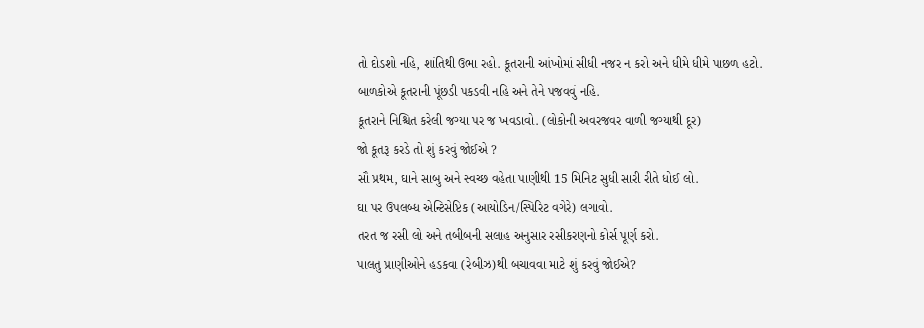તો દોડશો નહિ, શાંતિથી ઉભા રહો. કૂતરાની આંખોમાં સીધી નજર ન કરો અને ધીમે ધીમે પાછળ હટો.
બાળકોએ કૂતરાની પૂંછડી પકડવી નહિ અને તેને પજવવું નહિ.
કૂતરાને નિશ્ચિત કરેલી જગ્યા પર જ ખવડાવો. (લોકોની અવરજવર વાળી જગ્યાથી દૂર)
જો કૂતરૂ કરડે તો શું કરવું જોઈએ ?
સૌ પ્રથમ, ઘાને સાબુ અને સ્વચ્છ વહેતા પાણીથી 15 મિનિટ સુધી સારી રીતે ધોઈ લો.
ઘા પર ઉપલબ્ધ એન્ટિસેપ્ટિક (આયોડિન/સ્પિરિટ વગેરે) લગાવો.
તરત જ રસી લો અને તબીબની સલાહ અનુસાર રસીકરણનો કોર્સ પૂર્ણ કરો.
પાલતુ પ્રાણીઓને હડકવા (રેબીઝ)થી બચાવવા માટે શું કરવું જોઈએ?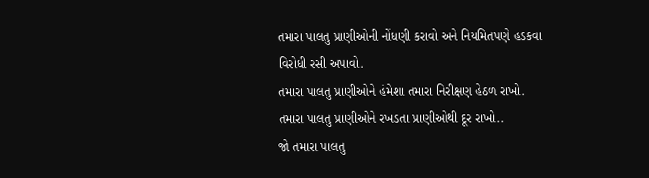તમારા પાલતુ પ્રાણીઓની નોંધણી કરાવો અને નિયમિતપણે હડકવા વિરોધી રસી અપાવો.
તમારા પાલતુ પ્રાણીઓને હંમેશા તમારા નિરીક્ષણ હેઠળ રાખો.
તમારા પાલતુ પ્રાણીઓને રખડતા પ્રાણીઓથી દૂર રાખો..
જો તમારા પાલતુ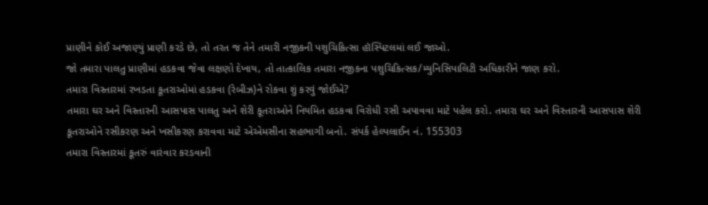પ્રાણીને કોઈ અજાણ્યું પ્રાણી કરડે છે, તો તરત જ તેને તમારી નજીકની પશુચિકિત્સા હૉસ્પિટલમાં લઈ જાઓ.
જો તમારા પાલતુ પ્રાણીમાં હડકવા જેવા લક્ષણો દેખાય, તો તાત્કાલિક તમારા નજીકના પશુચિકિત્સક/મ્યુનિસિપાલિટી અધિકારીને જાણ કરો.
તમારા વિસ્તારમાં રખડતા કૂતરાઓમાં હડકવા (રેબીઝ)ને રોકવા શું કરવું જોઈએ?
તમારા ઘર અને વિસ્તારની આસપાસ પાલતુ અને શેરી કૂતરાઓને નિયમિત હડકવા વિરોધી રસી અપાવવા માટે પહેલ કરો. તમારા ઘર અને વિસ્તારની આસપાસ શેરી કૂતરાઓને રસીકરણ અને ખસીકરણ કરાવવા માટે એએમસીના સહભાગી બનો. સંપર્ક હેલ્પલાઈન નં. 155303
તમારા વિસ્તારમાં કૂતરું વારંવાર કરડવાની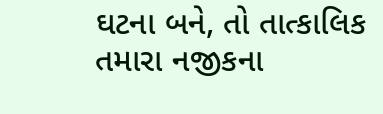ઘટના બને, તો તાત્કાલિક તમારા નજીકના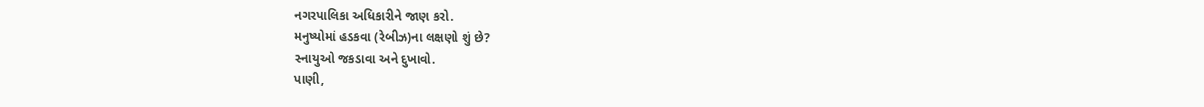નગરપાલિકા અધિકારીને જાણ કરો.
મનુષ્યોમાં હડકવા (રેબીઝ)ના લક્ષણો શું છે?
સ્નાયુઓ જકડાવા અને દુખાવો.
પાણી,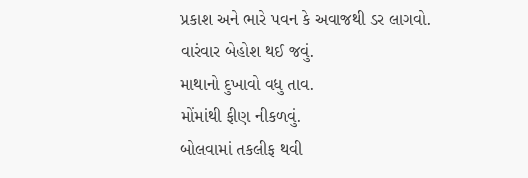પ્રકાશ અને ભારે પવન કે અવાજથી ડર લાગવો.
વારંવાર બેહોશ થઈ જવું.
માથાનો દુખાવો વધુ તાવ.
મોંમાંથી ફીણ નીકળવું.
બોલવામાં તકલીફ થવી